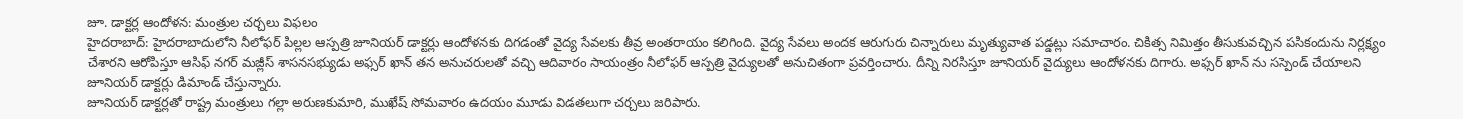జూ. డాక్టర్ల ఆందోళన: మంత్రుల చర్చలు విఫలం
హైదరాబాద్: హైదరాబాదులోని నీలోఫర్ పిల్లల ఆస్పత్రి జూనియర్ డాక్టర్లు ఆందోళనకు దిగడంతో వైద్య సేవలకు తీవ్ర అంతరాయం కలిగింది. వైద్య సేవలు అందక ఆరుగురు చిన్నారులు మృత్యువాత పడ్డట్లు సమాచారం. చికిత్స నిమిత్తం తీసుకువచ్చిన పసికందును నిర్లక్ష్యం చేశారని ఆరోపిస్తూ ఆసిఫ్ నగర్ మజ్లీస్ శాసనసభ్యుడు అఫ్సర్ ఖాన్ తన అనుచరులతో వచ్చి ఆదివారం సాయంత్రం నీలోఫర్ ఆస్పత్రి వైద్యులతో అనుచితంగా ప్రవర్తించారు. దీన్ని నిరసిస్తూ జూనియర్ వైద్యులు ఆందోళనకు దిగారు. అఫ్సర్ ఖాన్ ను సస్పెండ్ చేయాలని జూనియర్ డాక్టర్లు డిమాండ్ చేస్తున్నారు.
జూనియర్ డాక్టర్లతో రాష్ట్ర మంత్రులు గల్లా అరుణకుమారి, ముఖేష్ సోమవారం ఉదయం మూడు విడతలుగా చర్చలు జరిపారు.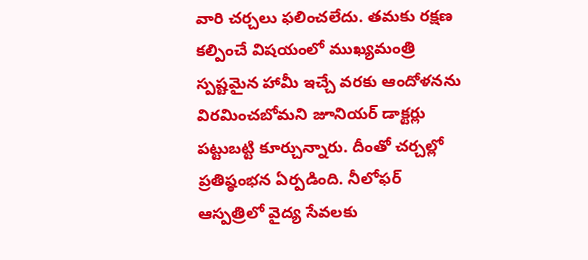వారి చర్చలు ఫలించలేదు. తమకు రక్షణ కల్పించే విషయంలో ముఖ్యమంత్రి స్పష్టమైన హామీ ఇచ్చే వరకు ఆందోళనను విరమించబోమని జూనియర్ డాక్టర్లు పట్టుబట్టి కూర్చున్నారు. దీంతో చర్చల్లో ప్రతిష్ఠంభన ఏర్పడింది. నీలోఫర్ ఆస్పత్రిలో వైద్య సేవలకు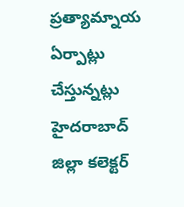ప్రత్యామ్నాయ ఏర్పాట్లు చేస్తున్నట్లు హైదరాబాద్ జిల్లా కలెక్టర్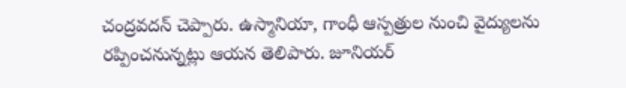చంద్రవదన్ చెప్పారు. ఉస్మానియా, గాంధీ ఆస్పత్రుల నుంచి వైద్యులను రప్పించనున్నట్లు ఆయన తెలిపారు. జూనియర్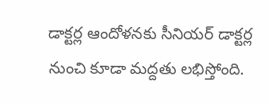డాక్టర్ల ఆందోళనకు సీనియర్ డాక్టర్ల నుంచి కూడా మద్దతు లభిస్తోంది.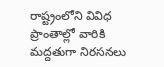రాష్ట్రంలోని వివిధ ప్రాంతాల్లో వారికి మద్దతుగా నిరసనలు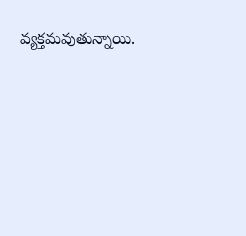వ్యక్తమవుతున్నాయి.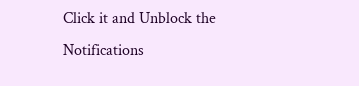Click it and Unblock the Notifications